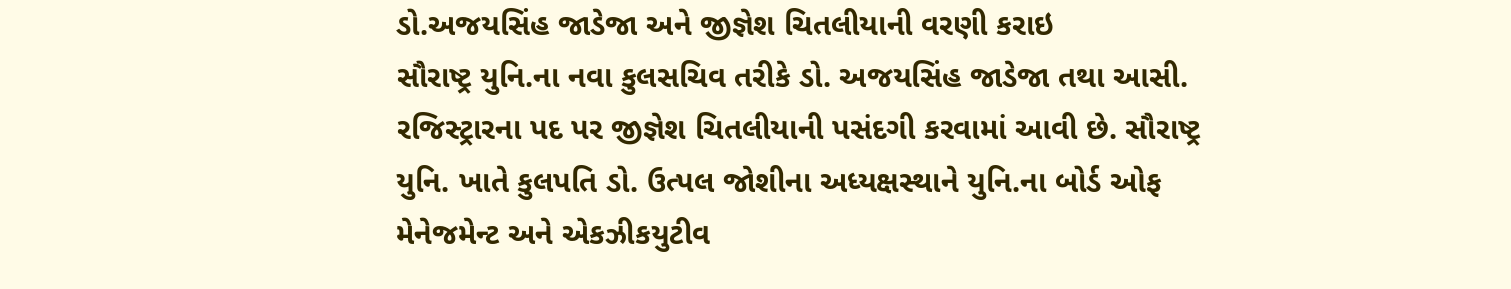ડો.અજયસિંહ જાડેજા અને જીજ્ઞેશ ચિતલીયાની વરણી કરાઇ
સૌરાષ્ટ્ર યુનિ.ના નવા કુલસચિવ તરીકે ડો. અજયસિંહ જાડેજા તથા આસી. રજિસ્ટ્રારના પદ પર જીજ્ઞેશ ચિતલીયાની પસંદગી કરવામાં આવી છે. સૌરાષ્ટ્ર યુનિ. ખાતે કુલપતિ ડો. ઉત્પલ જોશીના અધ્યક્ષસ્થાને યુનિ.ના બોર્ડ ઓફ મેનેજમેન્ટ અને એકઝીકયુટીવ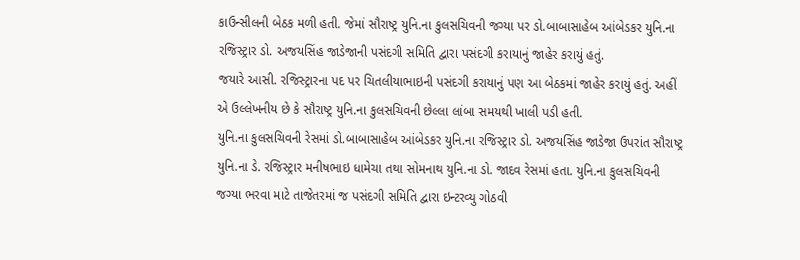કાઉન્સીલની બેઠક મળી હતી. જેમાં સૌરાષ્ટ્ર યુનિ.ના કુલસચિવની જગ્યા પર ડો.બાબાસાહેબ આંબેડકર યુનિ.ના રજિસ્ટ્રાર ડો. અજયસિંહ જાડેજાની પસંદગી સમિતિ દ્વારા પસંદગી કરાયાનું જાહેર કરાયું હતું.
જયારે આસી. રજિસ્ટ્રારના પદ પર ચિતલીયાભાઇની પસંદગી કરાયાનું પણ આ બેઠકમાં જાહેર કરાયું હતું. અહીં એ ઉલ્લેખનીય છે કે સૌરાષ્ટ્ર યુનિ.ના કુલસચિવની છેલ્લા લાંબા સમયથી ખાલી પડી હતી.
યુનિ.ના કુલસચિવની રેસમાં ડો.બાબાસાહેબ આંબેડકર યુનિ.ના રજિસ્ટ્રાર ડો. અજયસિંહ જાડેજા ઉપરાંત સૌરાષ્ટ્ર યુનિ.ના ડે. રજિસ્ટ્રાર મનીષભાઇ ધામેચા તથા સોમનાથ યુનિ.ના ડો. જાદવ રેસમાં હતા. યુનિ.ના કુલસચિવની જગ્યા ભરવા માટે તાજેતરમાં જ પસંદગી સમિતિ દ્વારા ઇન્ટરવ્યુ ગોઠવી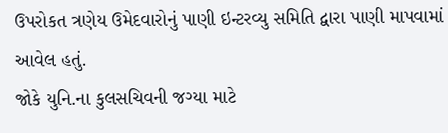ઉપરોકત ત્રણેય ઉમેદવારોનું પાણી ઇન્ટરવ્યુ સમિતિ દ્વારા પાણી માપવામાં આવેલ હતું.
જોકે યુનિ.ના કુલસચિવની જગ્યા માટે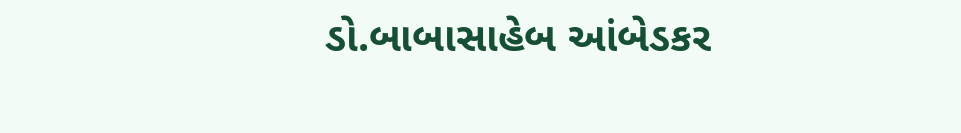ડો.બાબાસાહેબ આંબેડકર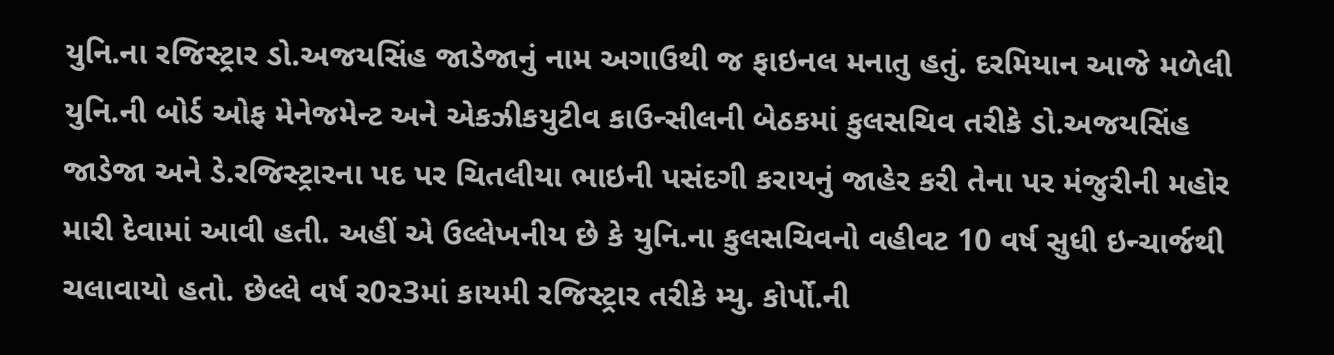યુનિ.ના રજિસ્ટ્રાર ડો.અજયસિંહ જાડેજાનું નામ અગાઉથી જ ફાઇનલ મનાતુ હતું. દરમિયાન આજે મળેલી યુનિ.ની બોર્ડ ઓફ મેનેજમેન્ટ અને એકઝીકયુટીવ કાઉન્સીલની બેઠકમાં કુલસચિવ તરીકે ડો.અજયસિંહ જાડેજા અને ડે.રજિસ્ટ્રારના પદ પર ચિતલીયા ભાઇની પસંદગી કરાયનું જાહેર કરી તેના પર મંજુરીની મહોર મારી દેવામાં આવી હતી. અહીં એ ઉલ્લેખનીય છે કે યુનિ.ના કુલસચિવનો વહીવટ 10 વર્ષ સુધી ઇન્ચાર્જથી ચલાવાયો હતો. છેલ્લે વર્ષ ર0ર3માં કાયમી રજિસ્ટ્રાર તરીકે મ્યુ. કોર્પો.ની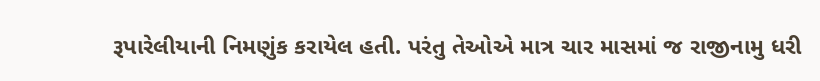રૂપારેલીયાની નિમણુંક કરાયેલ હતી. પરંતુ તેઓએ માત્ર ચાર માસમાં જ રાજીનામુ ધરી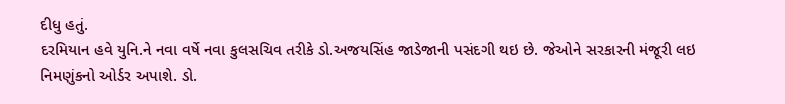દીધુ હતું.
દરમિયાન હવે યુનિ.ને નવા વર્ષે નવા કુલસચિવ તરીકે ડો.અજયસિંહ જાડેજાની પસંદગી થઇ છે. જેઓને સરકારની મંજૂરી લઇ નિમણુંકનો ઓર્ડર અપાશે. ડો.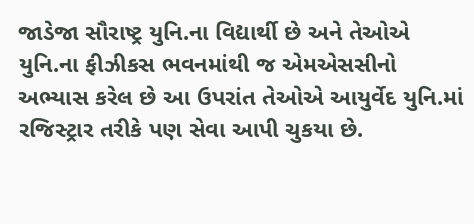જાડેજા સૌરાષ્ટ્ર યુનિ.ના વિદ્યાર્થી છે અને તેઓએ યુનિ.ના ફીઝીકસ ભવનમાંથી જ એમએસસીનો અભ્યાસ કરેલ છે આ ઉપરાંત તેઓએ આયુર્વેદ યુનિ.માં રજિસ્ટ્રાર તરીકે પણ સેવા આપી ચુકયા છે.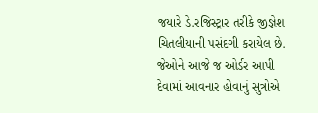જયારે ડે.રજિસ્ટ્રાર તરીકે જીજ્ઞેશ ચિતલીયાની પસંદગી કરાયેલ છે. જેઓને આજે જ ઓર્ડર આપી દેવામાં આવનાર હોવાનું સુત્રોએ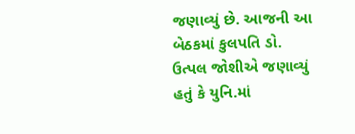જણાવ્યું છે. આજની આ બેઠકમાં કુલપતિ ડો. ઉત્પલ જોશીએ જણાવ્યું હતું કે યુનિ.માં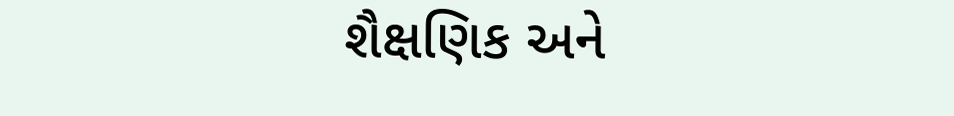શૈક્ષણિક અને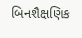બિનશૈક્ષણિક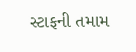સ્ટાફની તમામ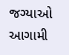જગ્યાઓ આગામી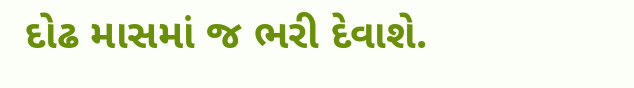દોઢ માસમાં જ ભરી દેવાશે.